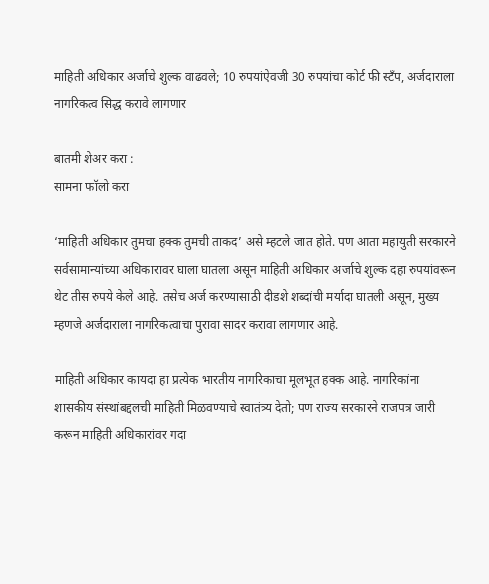माहिती अधिकार अर्जाचे शुल्क वाढवले; 10 रुपयांऐवजी 30 रुपयांचा कोर्ट फी स्टँप, अर्जदाराला नागरिकत्व सिद्ध करावे लागणार

बातमी शेअर करा :
सामना फॉलो करा

‘माहिती अधिकार तुमचा हक्क तुमची ताकद’ असे म्हटले जात होते. पण आता महायुती सरकारने सर्वसामान्यांच्या अधिकारावर घाला घातला असून माहिती अधिकार अर्जाचे शुल्क दहा रुपयांवरून थेट तीस रुपये केले आहे. तसेच अर्ज करण्यासाठी दीडशे शब्दांची मर्यादा घातली असून, मुख्य म्हणजे अर्जदाराला नागरिकत्वाचा पुरावा सादर करावा लागणार आहे.

माहिती अधिकार कायदा हा प्रत्येक भारतीय नागरिकाचा मूलभूत हक्क आहे. नागरिकांना शासकीय संस्थांबद्दलची माहिती मिळवण्याचे स्वातंत्र्य देतो; पण राज्य सरकारने राजपत्र जारी करून माहिती अधिकारांवर गदा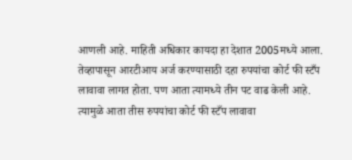आणली आहे. माहिती अधिकार कायदा हा देशात 2005मध्ये आला. तेव्हापासून आरटीआय अर्ज करण्यासाठी दहा रुपयांचा कोर्ट फी स्टँप लावावा लागत होता. पण आता त्यामध्ये तीन पट वाढ केली आहे. त्यामुळे आता तीस रुपयांचा कोर्ट फी स्टँप लावावा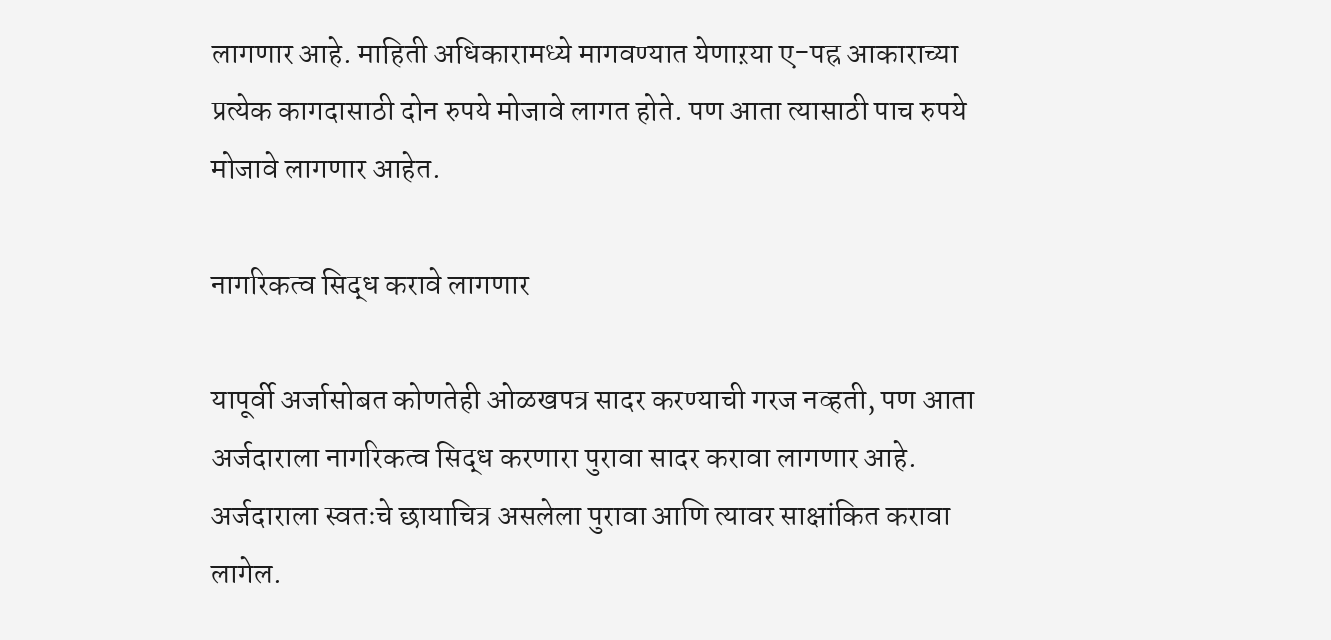लागणार आहे. माहिती अधिकारामध्ये मागवण्यात येणाऱया ए-पह्र आकाराच्या प्रत्येक कागदासाठी दोन रुपये मोजावे लागत होते. पण आता त्यासाठी पाच रुपये मोजावे लागणार आहेत.

नागरिकत्व सिद्ध करावे लागणार

यापूर्वी अर्जासोबत कोणतेही ओळखपत्र सादर करण्याची गरज नव्हती, पण आता अर्जदाराला नागरिकत्व सिद्ध करणारा पुरावा सादर करावा लागणार आहे. अर्जदाराला स्वतःचे छायाचित्र असलेला पुरावा आणि त्यावर साक्षांकित करावा लागेल.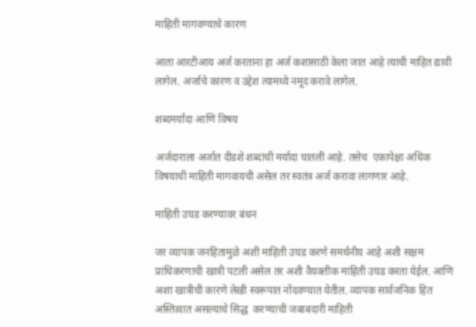माहिती मागवण्याचे कारण

आता आरटीआय अर्ज करताना हा अर्ज कशासाठी केला जात आहे त्याची माहित द्यावी लागेल. अर्जाचे कारण व उद्देश त्यामध्ये नमूद करावे लागेल.

शब्दमर्यादा आणि विषय

अर्जदाराला अर्जात दीडशे शब्दांची मर्यादा घातली आहे. तसेच  एकापेक्षा अधिक विषयाची माहिती मागवायची असेल तर स्वतंत्र अर्ज करावा लागणार आहे.

माहिती उघड करण्यावर बंधन

जर व्यापक जनहितामुळे अशी माहिती उघड करणे समर्थनीय आहे अशी सक्षम प्राधिकरणाची खात्री पटली असेल तर अशी वैयक्तीक माहिती उघड करता येईल. आणि अशा खात्रीची कारणे लेखी स्वरूपात नोंदवण्यात येतील. व्यापक सार्वजनिक हित अस्तित्वात असल्याचे सिद्ध  करण्याची जबाबदारी माहिती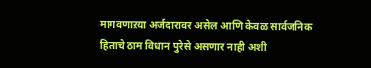मागवणाऱया अर्जदारावर असेल आणि केवळ सार्वजनिक हिताचे ठाम विधान पुरेसे असणार नाही अशी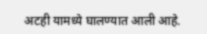अटही यामध्ये घालण्यात आली आहे.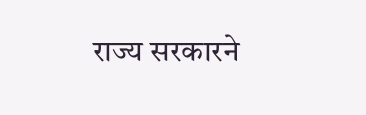राज्य सरकारने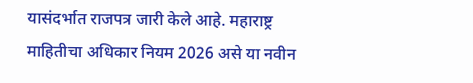यासंदर्भात राजपत्र जारी केले आहे. महाराष्ट्र माहितीचा अधिकार नियम 2026 असे या नवीन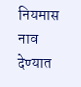नियमास नाव देण्यात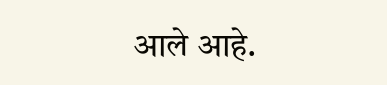आले आहे.